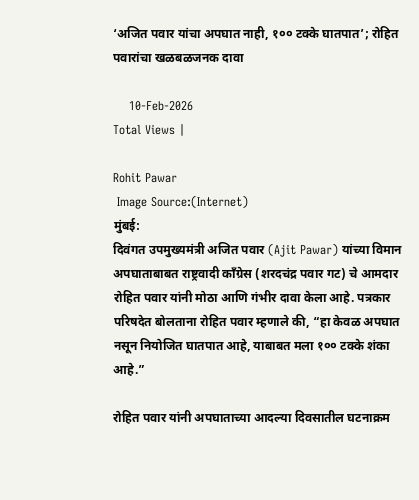‘अजित पवार यांचा अपघात नाही, १०० टक्के घातपात’; रोहित पवारांचा खळबळजनक दावा

    10-Feb-2026
Total Views |

Rohit Pawar
 Image Source:(Internet)
मुंबई:
दिवंगत उपमुख्यमंत्री अजित पवार (Ajit Pawar) यांच्या विमान अपघाताबाबत राष्ट्रवादी काँग्रेस (शरदचंद्र पवार गट) चे आमदार रोहित पवार यांनी मोठा आणि गंभीर दावा केला आहे. पत्रकार परिषदेत बोलताना रोहित पवार म्हणाले की, “हा केवळ अपघात नसून नियोजित घातपात आहे, याबाबत मला १०० टक्के शंका आहे.”

रोहित पवार यांनी अपघाताच्या आदल्या दिवसातील घटनाक्रम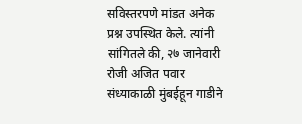सविस्तरपणे मांडत अनेक प्रश्न उपस्थित केले. त्यांनी सांगितले की, २७ जानेवारी रोजी अजित पवार संध्याकाळी मुंबईहून गाडीने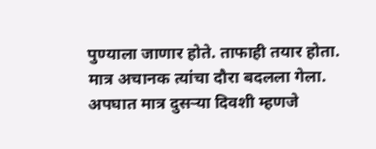पुण्याला जाणार होते. ताफाही तयार होता. मात्र अचानक त्यांचा दौरा बदलला गेला. अपघात मात्र दुसऱ्या दिवशी म्हणजे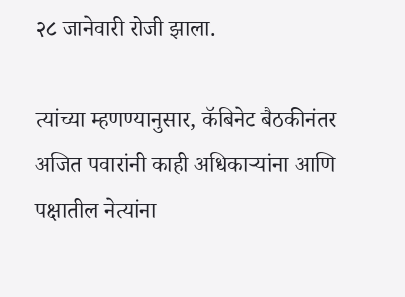२८ जानेवारी रोजी झाला.

त्यांच्या म्हणण्यानुसार, कॅबिनेट बैठकीनंतर अजित पवारांनी काही अधिकाऱ्यांना आणि पक्षातील नेत्यांना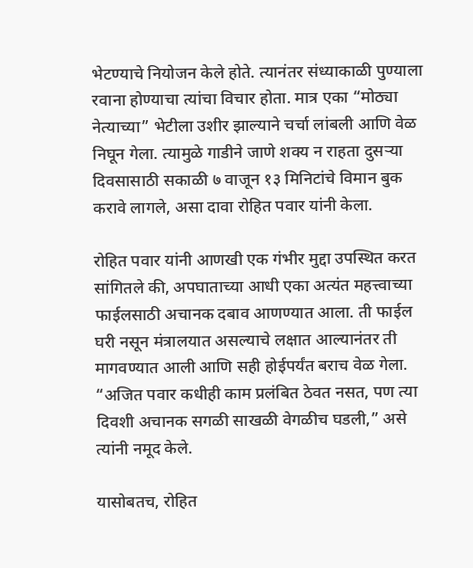भेटण्याचे नियोजन केले होते. त्यानंतर संध्याकाळी पुण्याला रवाना होण्याचा त्यांचा विचार होता. मात्र एका “मोठ्या नेत्याच्या” भेटीला उशीर झाल्याने चर्चा लांबली आणि वेळ निघून गेला. त्यामुळे गाडीने जाणे शक्य न राहता दुसऱ्या दिवसासाठी सकाळी ७ वाजून १३ मिनिटांचे विमान बुक करावे लागले, असा दावा रोहित पवार यांनी केला.

रोहित पवार यांनी आणखी एक गंभीर मुद्दा उपस्थित करत सांगितले की, अपघाताच्या आधी एका अत्यंत महत्त्वाच्या फाईलसाठी अचानक दबाव आणण्यात आला. ती फाईल घरी नसून मंत्रालयात असल्याचे लक्षात आल्यानंतर ती मागवण्यात आली आणि सही होईपर्यंत बराच वेळ गेला. “अजित पवार कधीही काम प्रलंबित ठेवत नसत, पण त्या दिवशी अचानक सगळी साखळी वेगळीच घडली,” असे त्यांनी नमूद केले.

यासोबतच, रोहित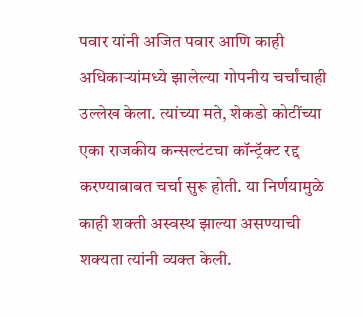पवार यांनी अजित पवार आणि काही अधिकाऱ्यांमध्ये झालेल्या गोपनीय चर्चांचाही उल्लेख केला. त्यांच्या मते, शेकडो कोटींच्या एका राजकीय कन्सल्टंटचा कॉन्ट्रॅक्ट रद्द करण्याबाबत चर्चा सुरू होती. या निर्णयामुळे काही शक्ती अस्वस्थ झाल्या असण्याची शक्यता त्यांनी व्यक्त केली.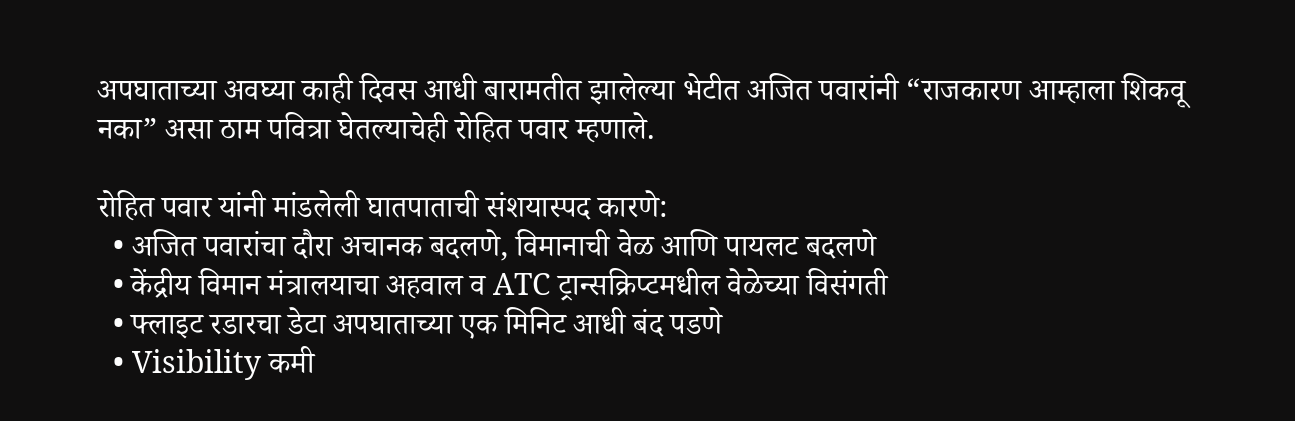अपघाताच्या अवघ्या काही दिवस आधी बारामतीत झालेल्या भेटीत अजित पवारांनी “राजकारण आम्हाला शिकवू नका” असा ठाम पवित्रा घेतल्याचेही रोहित पवार म्हणाले.

रोहित पवार यांनी मांडलेली घातपाताची संशयास्पद कारणे:
  • अजित पवारांचा दौरा अचानक बदलणे, विमानाची वेळ आणि पायलट बदलणे
  • केंद्रीय विमान मंत्रालयाचा अहवाल व ATC ट्रान्सक्रिप्टमधील वेळेच्या विसंगती
  • फ्लाइट रडारचा डेटा अपघाताच्या एक मिनिट आधी बंद पडणे
  • Visibility कमी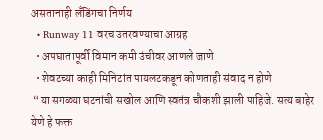असतानाही लँडिंगचा निर्णय
  • Runway 11 वरच उतरवण्याचा आग्रह
  • अपघातापूर्वी विमान कमी उंचीवर आणले जाणे
  • शेवटच्या काही मिनिटांत पायलटकडून कोणताही संवाद न होणे
 “या सगळ्या घटनांची सखोल आणि स्वतंत्र चौकशी झाली पाहिजे. सत्य बाहेर येणे हे फक्त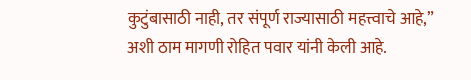कुटुंबासाठी नाही, तर संपूर्ण राज्यासाठी महत्त्वाचे आहे,” अशी ठाम मागणी रोहित पवार यांनी केली आहे.